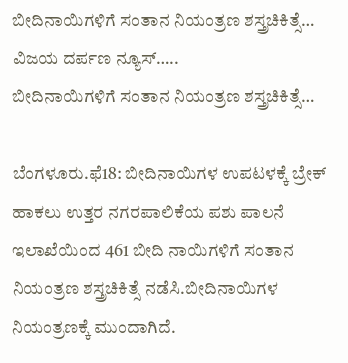ಬೀದಿನಾಯಿಗಳಿಗೆ ಸಂತಾನ ನಿಯಂತ್ರಣ ಶಸ್ತ್ರಚಿಕಿತ್ಸೆ…
ವಿಜಯ ದರ್ಪಣ ನ್ಯೂಸ್…..
ಬೀದಿನಾಯಿಗಳಿಗೆ ಸಂತಾನ ನಿಯಂತ್ರಣ ಶಸ್ತ್ರಚಿಕಿತ್ಸೆ…

ಬೆಂಗಳೂರು.ಫೆ18: ಬೀದಿನಾಯಿಗಳ ಉಪಟಳಕ್ಕೆ ಬ್ರೇಕ್ ಹಾಕಲು ಉತ್ತರ ನಗರಪಾಲಿಕೆಯ ಪಶು ಪಾಲನೆ ಇಲಾಖೆಯಿಂದ 461 ಬೀದಿ ನಾಯಿಗಳಿಗೆ ಸಂತಾನ ನಿಯಂತ್ರಣ ಶಸ್ತ್ರಚಿಕಿತ್ಸೆ ನಡೆಸಿ.ಬೀದಿನಾಯಿಗಳ ನಿಯಂತ್ರಣಕ್ಕೆ ಮುಂದಾಗಿದೆ.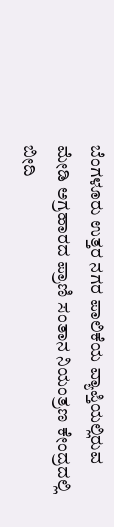ಬೆಂಗಳೂರು ಉತ್ತರ ನಗರ ಪಾಲಿಕೆಯ ವ್ಯಾಪ್ತಿಯಲ್ಲಿರುವ ಮೇಡಿ ಅಗ್ರಹಾರದ ಪ್ರಾಣಿ ಸಂತಾನ ನಿಯಂತ್ರಣ ಕೇಂದ್ರದಲ್ಲಿ ಬೀದಿ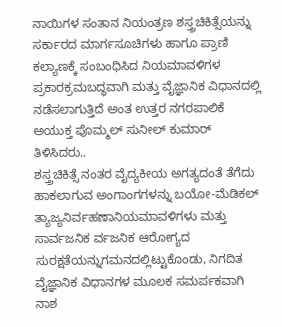ನಾಯಿಗಳ ಸಂತಾನ ನಿಯಂತ್ರಣ ಶಸ್ತ್ರಚಿಕಿತ್ಸೆಯನ್ನು ಸರ್ಕಾರದ ಮಾರ್ಗಸೂಚಿಗಳು ಹಾಗೂ ಪ್ರಾಣಿ ಕಲ್ಯಾಣಕ್ಕೆ ಸಂಬಂಧಿಸಿದ ನಿಯಮಾವಳಿಗಳ ಪ್ರಕಾರಕ್ರಮಬದ್ಧವಾಗಿ ಮತ್ತು ವೈಜ್ಞಾನಿಕ ವಿಧಾನದಲ್ಲಿ ನಡೆಸಲಾಗುತ್ತಿದೆ ಅಂತ ಉತ್ತರ ನಗರಪಾಲಿಕೆ ಅಯುಕ್ತ ಪೊಮ್ಮಲ್ ಸುನೀಲ್ ಕುಮಾರ್ ತಿಳಿಸಿದರು..
ಶಸ್ತ್ರಚಿಕಿತ್ಸೆ ನಂತರ ವೈದ್ಯಕೀಯ ಅಗತ್ಯದಂತೆ ತೆಗೆದು ಹಾಕಲಾಗುವ ಅಂಗಾಂಗಗಳನ್ನು ಬಯೋ-ಮೆಡಿಕಲ್ ತ್ಯಾಜ್ಯನಿರ್ವಹಣಾನಿಯಮಾವಳಿಗಳು ಮತ್ತು ಸಾರ್ವಜನಿಕ ರ್ವಜನಿಕ ಆರೋಗ್ಯದ ಸುರಕ್ಷತೆಯನ್ನುಗಮನದಲ್ಲಿಟ್ಟುಕೊಂಡು, ನಿಗದಿತ ವೈಜ್ಞಾನಿಕ ವಿಧಾನಗಳ ಮೂಲಕ ಸಮರ್ಪಕವಾಗಿ ನಾಶ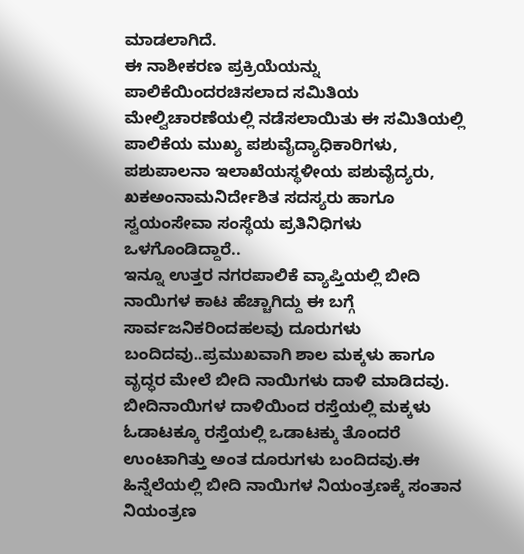ಮಾಡಲಾಗಿದೆ.
ಈ ನಾಶೀಕರಣ ಪ್ರಕ್ರಿಯೆಯನ್ನು ಪಾಲಿಕೆಯಿಂದರಚಿಸಲಾದ ಸಮಿತಿಯ ಮೇಲ್ವಿಚಾರಣೆಯಲ್ಲಿ ನಡೆಸಲಾಯಿತು ಈ ಸಮಿತಿಯಲ್ಲಿ ಪಾಲಿಕೆಯ ಮುಖ್ಯ ಪಶುವೈದ್ಯಾಧಿಕಾರಿಗಳು, ಪಶುಪಾಲನಾ ಇಲಾಖೆಯಸ್ಥಳೀಯ ಪಶುವೈದ್ಯರು, ಖಕಅಂನಾಮನಿರ್ದೇಶಿತ ಸದಸ್ಯರು ಹಾಗೂ ಸ್ವಯಂಸೇವಾ ಸಂಸ್ಥೆಯ ಪ್ರತಿನಿಧಿಗಳು ಒಳಗೊಂಡಿದ್ದಾರೆ..
ಇನ್ನೂ ಉತ್ತರ ನಗರಪಾಲಿಕೆ ವ್ಯಾಪ್ತಿಯಲ್ಲಿ ಬೀದಿ ನಾಯಿಗಳ ಕಾಟ ಹೆಚ್ಚಾಗಿದ್ದು ಈ ಬಗ್ಗೆ ಸಾರ್ವಜನಿಕರಿಂದಹಲವು ದೂರುಗಳು ಬಂದಿದವು..ಪ್ರಮುಖವಾಗಿ ಶಾಲ ಮಕ್ಕಳು ಹಾಗೂ ವೃದ್ಧರ ಮೇಲೆ ಬೀದಿ ನಾಯಿಗಳು ದಾಳಿ ಮಾಡಿದವು. ಬೀದಿನಾಯಿಗಳ ದಾಳಿಯಿಂದ ರಸ್ತೆಯಲ್ಲಿ ಮಕ್ಕಳು ಓಡಾಟಕ್ಕೂ ರಸ್ತೆಯಲ್ಲಿ ಒಡಾಟಕ್ಕು ತೊಂದರೆ ಉಂಟಾಗಿತ್ತು ಅಂತ ದೂರುಗಳು ಬಂದಿದವು.ಈ ಹಿನ್ನೆಲೆಯಲ್ಲಿ ಬೀದಿ ನಾಯಿಗಳ ನಿಯಂತ್ರಣಕ್ಕೆ ಸಂತಾನ ನಿಯಂತ್ರಣ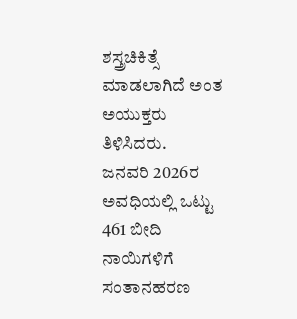ಶಸ್ತ್ರಚಿಕಿತ್ಸೆ ಮಾಡಲಾಗಿದೆ ಅಂತ ಅಯುಕ್ತರು ತಿಳಿಸಿದರು.
ಜನವರಿ 2026ರ ಅವಧಿಯಲ್ಲಿ ಒಟ್ಟು 461 ಬೀದಿ ನಾಯಿಗಳಿಗೆ ಸಂತಾನಹರಣ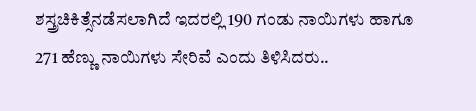ಶಸ್ತ್ರಚಿಕಿತ್ಸೆನಡೆಸಲಾಗಿದೆ ಇದರಲ್ಲಿ 190 ಗಂಡು ನಾಯಿಗಳು ಹಾಗೂ 271 ಹೆಣ್ಣು ನಾಯಿಗಳು ಸೇರಿವೆ ಎಂದು ತಿಳಿಸಿದರು..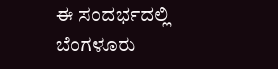ಈ ಸಂದರ್ಭದಲ್ಲಿ ಬೆಂಗಳೂರು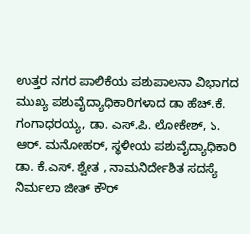ಉತ್ತರ ನಗರ ಪಾಲಿಕೆಯ ಪಶುಪಾಲನಾ ವಿಭಾಗದ ಮುಖ್ಯ ಪಶುವೈದ್ಯಾಧಿಕಾರಿಗಳಾದ ಡಾ ಹೆಚ್.ಕೆ. ಗಂಗಾಧರಯ್ಯ, ಡಾ. ಎಸ್.ಪಿ. ಲೋಕೇಶ್, ১. ಆರ್. ಮನೋಹರ್, ಸ್ಥಳೀಯ ಪಶುವೈದ್ಯಾಧಿಕಾರಿ ಡಾ. ಕೆ.ಎಸ್. ಶ್ವೇತ , ನಾಮನಿರ್ದೇಶಿತ ಸದಸ್ಯೆ ನಿರ್ಮಲಾ ಜೀತ್ ಕೌರ್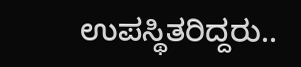ಉಪಸ್ಥಿತರಿದ್ದರು..